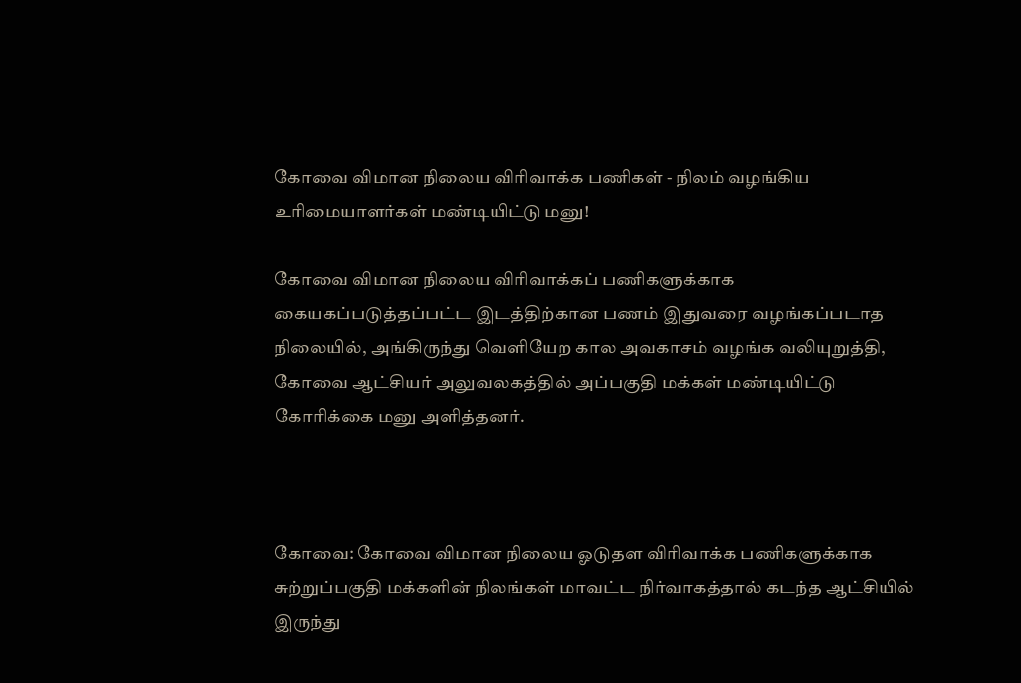கோவை விமான நிலைய விரிவாக்க பணிகள் - நிலம் வழங்கிய உரிமையாளர்கள் மண்டியிட்டு மனு!

கோவை விமான நிலைய விரிவாக்கப் பணிகளுக்காக கையகப்படுத்தப்பட்ட இடத்திற்கான பணம் இதுவரை வழங்கப்படாத நிலையில், அங்கிருந்து வெளியேற கால அவகாசம் வழங்க வலியுறுத்தி, கோவை ஆட்சியர் அலுவலகத்தில் அப்பகுதி மக்கள் மண்டியிட்டு கோரிக்கை மனு அளித்தனர்.



கோவை: கோவை விமான நிலைய ஓடுதள விரிவாக்க பணிகளுக்காக சுற்றுப்பகுதி மக்களின் நிலங்கள் மாவட்ட நிர்வாகத்தால் கடந்த ஆட்சியில் இருந்து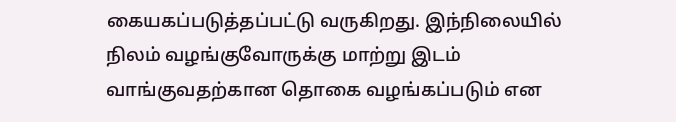கையகப்படுத்தப்பட்டு வருகிறது. இந்நிலையில் நிலம் வழங்குவோருக்கு மாற்று இடம் வாங்குவதற்கான தொகை வழங்கப்படும் என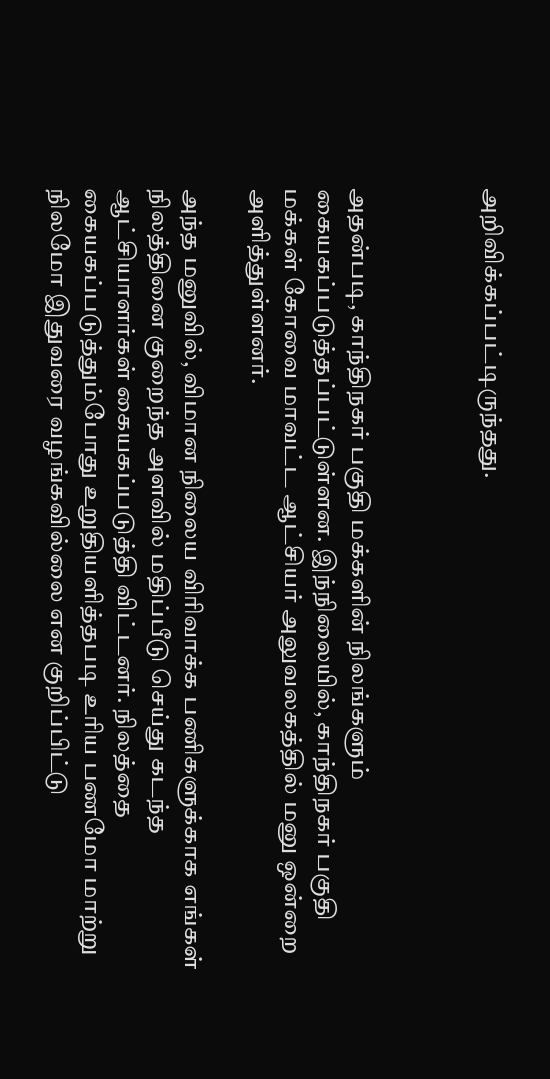அறிவிக்கப்பட்டிருந்தது.



அதன்படி, காந்திநகர் பகுதி மக்களின் நிலங்களும் கையகப்படுத்தப்பட்டுள்ளன. இந்நிலையில், காந்திநகர் பகுதி மக்கள் கோவை மாவட்ட ஆட்சியர் அலுவலகத்தில் மனு ஒன்றை அளித்துள்ளனர்.

அந்த மனுவில், விமான நிலைய விரிவாக்க பணிகளுக்காக எங்கள் நிலத்தினை குறைந்த அளவில் மதிப்பீடு செய்து கடந்த ஆட்சியாளர்கள் கையகப்படுத்தி விட்டனர். நிலத்தை கையகப்படுத்தும்போது உறுதியளித்தபடி உரிய பணமோ மாற்று நிலமோ இதுவரை வழங்கவில்லை என குறிப்பிட்டு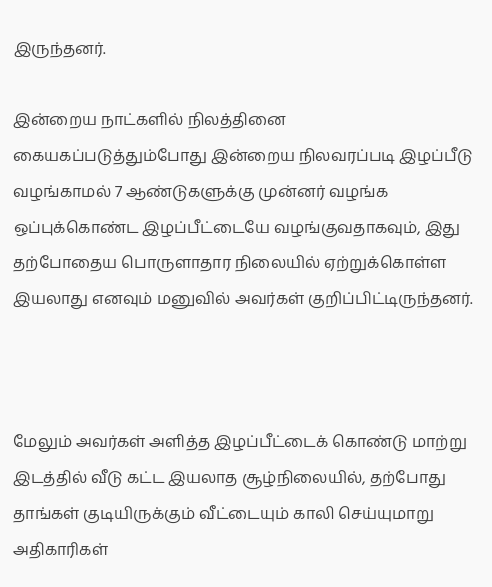இருந்தனர்.

இன்றைய நாட்களில் நிலத்தினை கையகப்படுத்தும்போது இன்றைய நிலவரப்படி இழப்பீடு வழங்காமல் 7 ஆண்டுகளுக்கு முன்னர் வழங்க ஒப்புக்கொண்ட இழப்பீட்டையே வழங்குவதாகவும், இது தற்போதைய பொருளாதார நிலையில் ஏற்றுக்கொள்ள இயலாது எனவும் மனுவில் அவர்கள் குறிப்பிட்டிருந்தனர்.



மேலும் அவர்கள் அளித்த இழப்பீட்டைக் கொண்டு மாற்று இடத்தில் வீடு கட்ட இயலாத சூழ்நிலையில், தற்போது தாங்கள் குடியிருக்கும் வீட்டையும் காலி செய்யுமாறு அதிகாரிகள்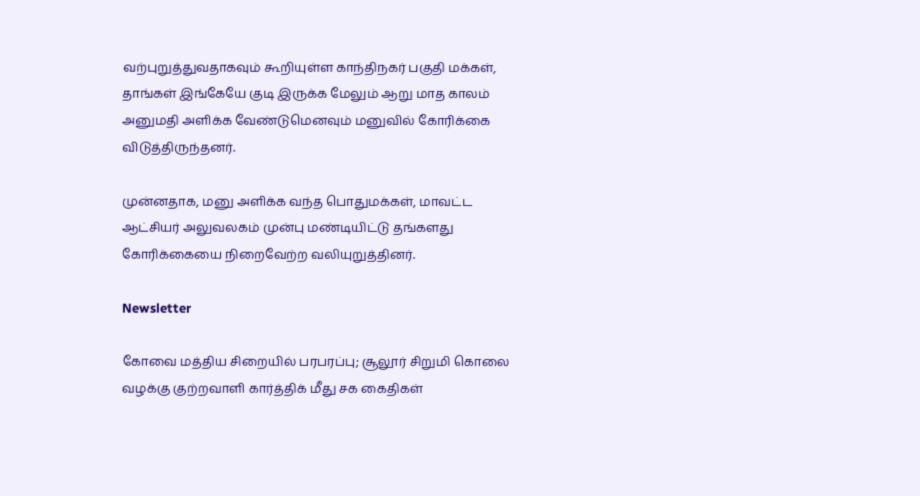வற்புறுத்துவதாகவும் கூறியுள்ள காந்திநகர் பகுதி மக்கள், தாங்கள் இங்கேயே குடி இருக்க மேலும் ஆறு மாத காலம் அனுமதி அளிக்க வேண்டுமெனவும் மனுவில் கோரிக்கை விடுத்திருந்தனர்.

முன்னதாக, மனு அளிக்க வந்த பொதுமக்கள், மாவட்ட ஆட்சியர் அலுவலகம் முன்பு மண்டியிட்டு தங்களது கோரிக்கையை நிறைவேற்ற வலியுறுத்தினர்.

Newsletter

கோவை மத்திய சிறையில் பரபரப்பு; சூலூர் சிறுமி கொலை வழக்கு குற்றவாளி கார்த்திக் மீது சக கைதிகள்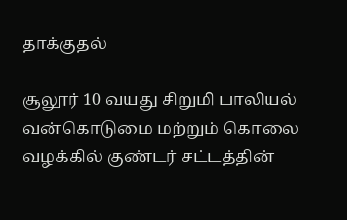தாக்குதல்

சூலூர் 10 வயது சிறுமி பாலியல் வன்கொடுமை மற்றும் கொலை வழக்கில் குண்டர் சட்டத்தின்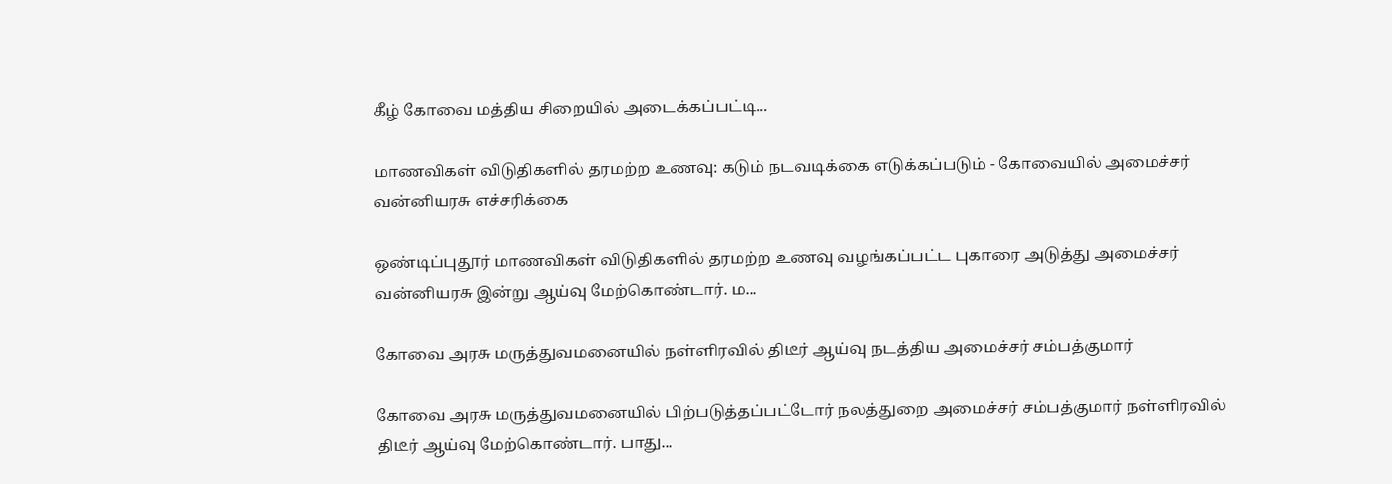கீழ் கோவை மத்திய சிறையில் அடைக்கப்பட்டி...

மாணவிகள் விடுதிகளில் தரமற்ற உணவு: கடும் நடவடிக்கை எடுக்கப்படும் - கோவையில் அமைச்சர் வன்னியரசு எச்சரிக்கை

ஒண்டிப்புதூர் மாணவிகள் விடுதிகளில் தரமற்ற உணவு வழங்கப்பட்ட புகாரை அடுத்து அமைச்சர் வன்னியரசு இன்று ஆய்வு மேற்கொண்டார். ம...

கோவை அரசு மருத்துவமனையில் நள்ளிரவில் திடீர் ஆய்வு நடத்திய அமைச்சர் சம்பத்குமார்

கோவை அரசு மருத்துவமனையில் பிற்படுத்தப்பட்டோர் நலத்துறை அமைச்சர் சம்பத்குமார் நள்ளிரவில் திடீர் ஆய்வு மேற்கொண்டார். பாது...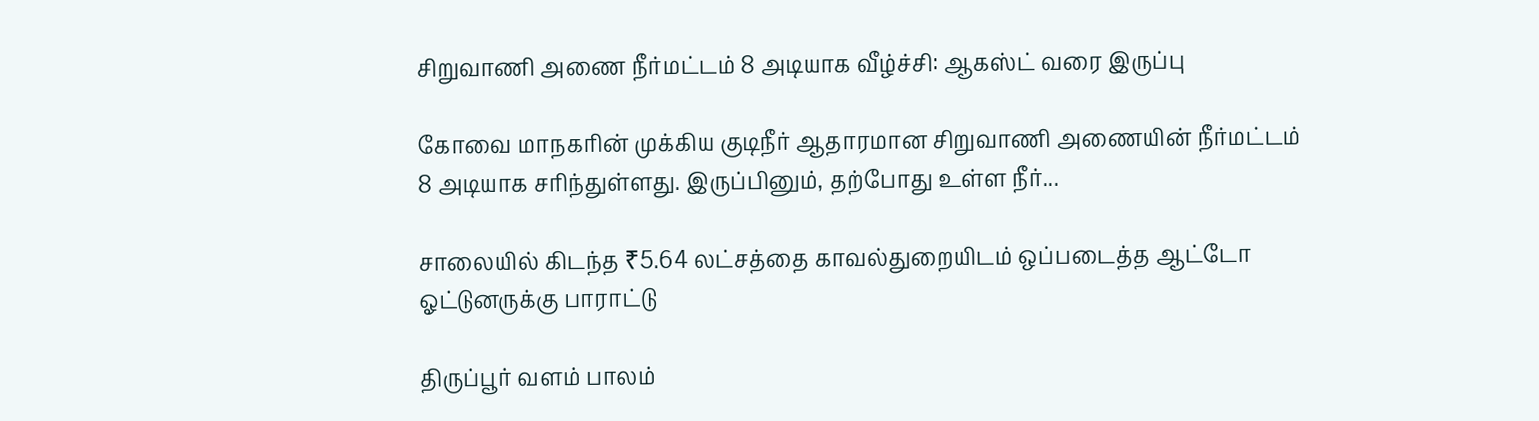சிறுவாணி அணை நீர்மட்டம் 8 அடியாக வீழ்ச்சி: ஆகஸ்ட் வரை இருப்பு

கோவை மாநகரின் முக்கிய குடிநீர் ஆதாரமான சிறுவாணி அணையின் நீர்மட்டம் 8 அடியாக சரிந்துள்ளது. இருப்பினும், தற்போது உள்ள நீர்...

சாலையில் கிடந்த ₹5.64 லட்சத்தை காவல்துறையிடம் ஒப்படைத்த ஆட்டோ ஓட்டுனருக்கு பாராட்டு

திருப்பூர் வளம் பாலம்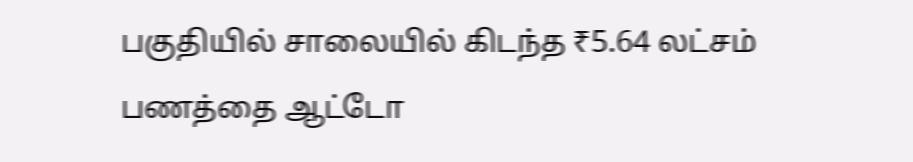பகுதியில் சாலையில் கிடந்த ₹5.64 லட்சம் பணத்தை ஆட்டோ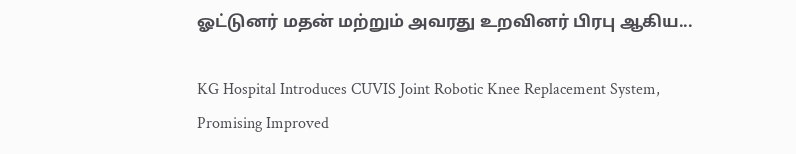ஓட்டுனர் மதன் மற்றும் அவரது உறவினர் பிரபு ஆகிய...

KG Hospital Introduces CUVIS Joint Robotic Knee Replacement System, Promising Improved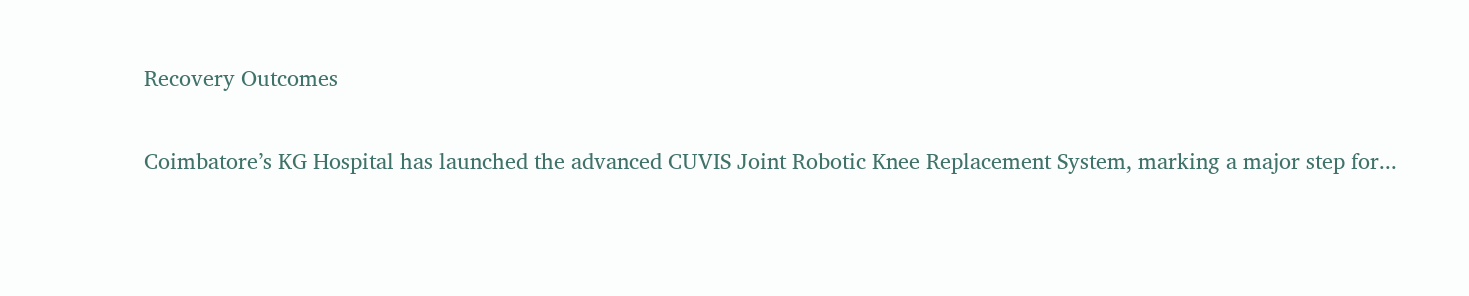Recovery Outcomes

Coimbatore’s KG Hospital has launched the advanced CUVIS Joint Robotic Knee Replacement System, marking a major step for...